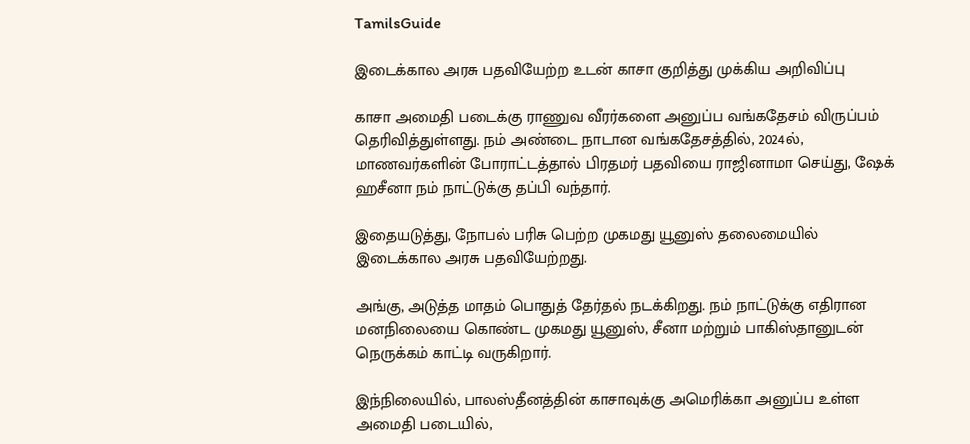TamilsGuide

இடைக்கால அரசு பதவியேற்ற உடன் காசா குறித்து முக்கிய அறிவிப்பு

காசா அமைதி படைக்கு ராணுவ வீரர்களை அனுப்ப வங்கதேசம் விருப்பம் தெரிவித்துள்ளது. நம் அண்டை நாடான வங்கதேசத்தில், 2024ல், மாணவர்களின் போராட்டத்தால் பிரதமர் பதவியை ராஜினாமா செய்து, ஷேக் ஹசீனா நம் நாட்டுக்கு தப்பி வந்தார்.

இதையடுத்து, நோபல் பரிசு பெற்ற முகமது யூனுஸ் தலைமையில் இடைக்கால அரசு பதவியேற்றது.

அங்கு, அடுத்த மாதம் பொதுத் தேர்தல் நடக்கிறது. நம் நாட்டுக்கு எதிரான மனநிலையை கொண்ட முகமது யூனுஸ், சீனா மற்றும் பாகிஸ்தானுடன் நெருக்கம் காட்டி வருகிறார்.

இந்நிலையில், பாலஸ்தீனத்தின் காசாவுக்கு அமெரிக்கா அனுப்ப உள்ள அமைதி படையில்,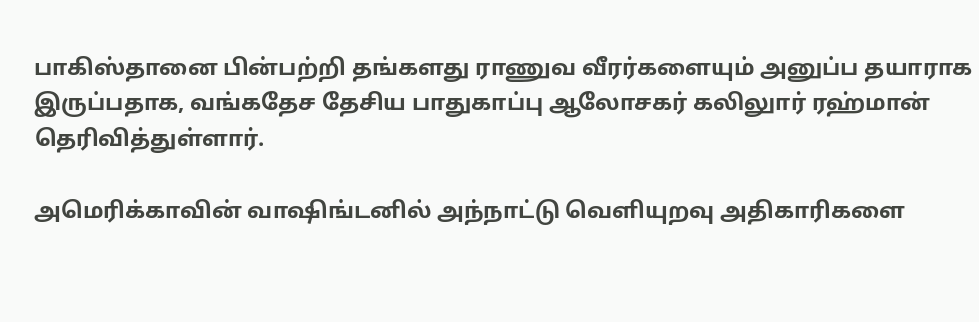பாகிஸ்தானை பின்பற்றி தங்களது ராணுவ வீரர்களையும் அனுப்ப தயாராக இருப்பதாக, வங்கதேச தேசிய பாதுகாப்பு ஆலோசகர் கலிலுார் ரஹ்மான் தெரிவித்துள்ளார்.

அமெரிக்காவின் வாஷிங்டனில் அந்நாட்டு வெளியுறவு அதிகாரிகளை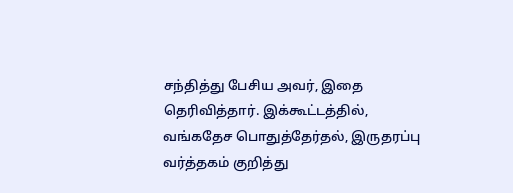சந்தித்து பேசிய அவர், இதை தெரிவித்தார். இக்கூட்டத்தில், வங்கதேச பொதுத்தேர்தல், இருதரப்பு வர்த்தகம் குறித்து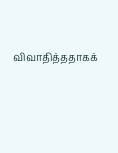விவாதித்ததாகக்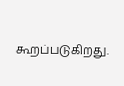கூறப்படுகிறது.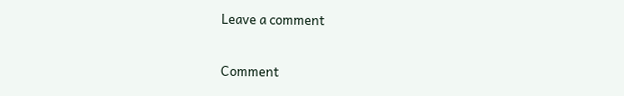Leave a comment

Comment